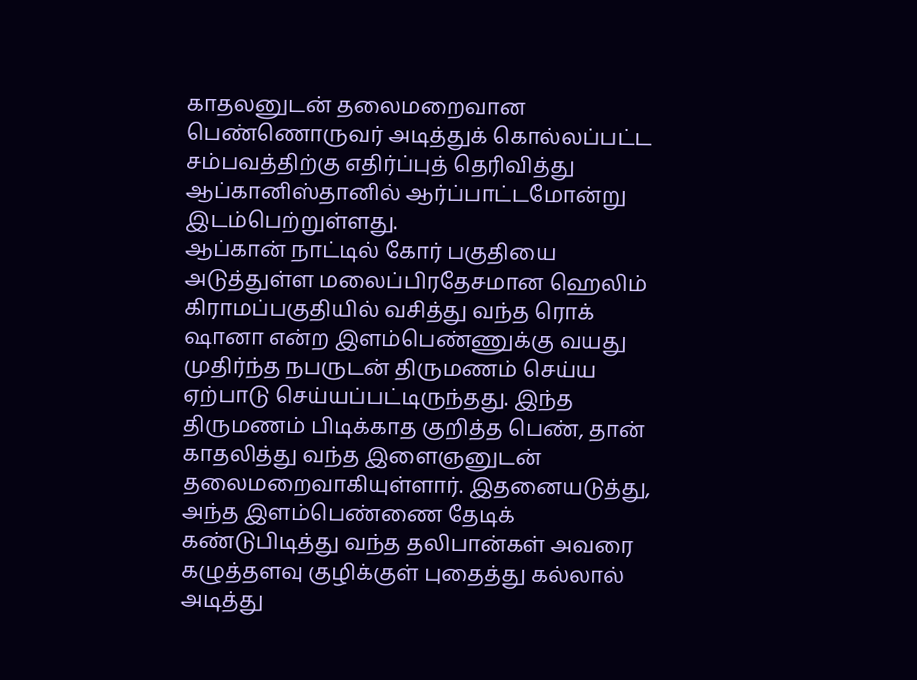காதலனுடன் தலைமறைவான பெண்ணொருவர் அடித்துக் கொல்லப்பட்ட சம்பவத்திற்கு எதிர்ப்புத் தெரிவித்து ஆப்கானிஸ்தானில் ஆர்ப்பாட்டமோன்று இடம்பெற்றுள்ளது.
ஆப்கான் நாட்டில் கோர் பகுதியை அடுத்துள்ள மலைப்பிரதேசமான ஹெலிம் கிராமப்பகுதியில் வசித்து வந்த ரொக் ஷானா என்ற இளம்பெண்ணுக்கு வயது முதிர்ந்த நபருடன் திருமணம் செய்ய ஏற்பாடு செய்யப்பட்டிருந்தது. இந்த திருமணம் பிடிக்காத குறித்த பெண், தான் காதலித்து வந்த இளைஞனுடன் தலைமறைவாகியுள்ளார். இதனையடுத்து, அந்த இளம்பெண்ணை தேடிக் கண்டுபிடித்து வந்த தலிபான்கள் அவரை கழுத்தளவு குழிக்குள் புதைத்து கல்லால் அடித்து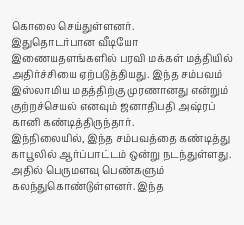கொலை செய்துள்ளனர்.
இதுதொடர்பான வீடியோ இணையதளங்களில் பரவி மக்கள் மத்தியில் அதிர்ச்சியை ஏற்படுத்தியது. இந்த சம்பவம் இஸ்லாமிய மதத்திற்கு முரணானது என்றும் குற்றச்செயல் எனவும் ஜனாதிபதி அஷ்ரப் கானி கண்டித்திருந்தார்.
இந்நிலையில், இந்த சம்பவத்தை கண்டித்து காபூலில் ஆர்ப்பாட்டம் ஒன்று நடந்துள்ளது. அதில் பெருமளவு பெண்களும் கலந்துகொண்டுள்ளனர். இந்த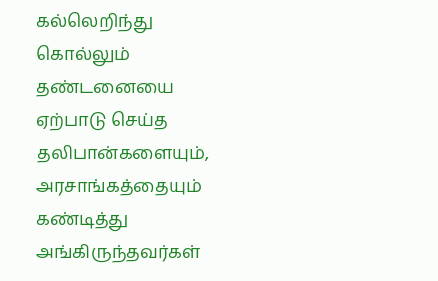கல்லெறிந்து கொல்லும் தண்டனையை ஏற்பாடு செய்த தலிபான்களையும், அரசாங்கத்தையும் கண்டித்து அங்கிருந்தவர்கள்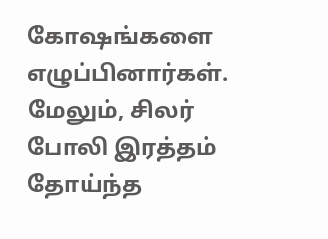கோஷங்களை எழுப்பினார்கள்.
மேலும், சிலர் போலி இரத்தம் தோய்ந்த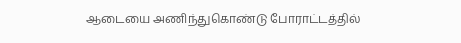ஆடையை அணிந்துகொண்டு போராட்டத்தில்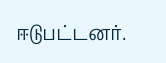ஈடுபட்டனர்.